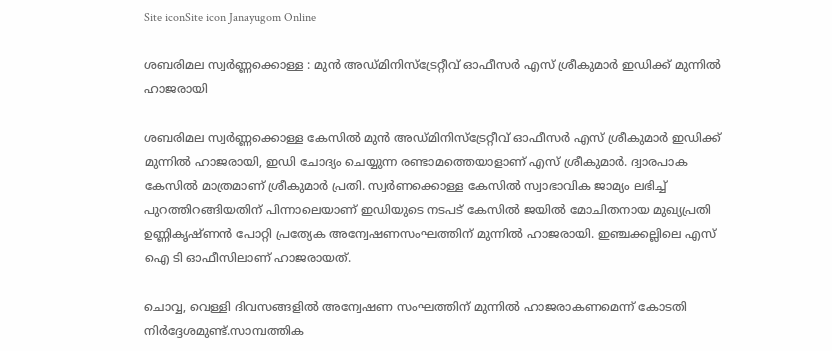Site iconSite icon Janayugom Online

ശബരിമല സ്വര്‍ണ്ണക്കൊള്ള : മുന്‍ അഡ്മിനിസ്ട്രേറ്റീവ് ഓഫീസര്‍ എസ് ശ്രീകുമാര്‍ ഇഡിക്ക് മുന്നില്‍ ഹാജരായി

ശബരിമല സ്വര്‍ണ്ണക്കൊള്ള കേസില്‍ മുന്‍ അഡ്മിനിസ്ട്രേറ്റീവ് ഓഫീസര്‍ എസ് ശ്രീകുമാര്‍ ഇഡിക്ക് മുന്നില്‍ ഹാജരായി, ഇഡി ചോദ്യം ചെയ്യുന്ന രണ്ടാമത്തെയാളാണ് എസ് ശ്രീകുമാര്‍. ദ്വാരപാക കേസില്‍ മാത്രമാണ് ശ്രീകുമാര്‍ പ്രതി. സ്വര്‍ണക്കൊള്ള കേസില്‍ സ്വാഭാവിക ജാമ്യം ലഭിച്ച് പുറത്തിറങ്ങിയതിന് പിന്നാലെയാണ് ഇഡിയുടെ നടപട് കേസില്‍ ജയില്‍ മോചിതനായ മുഖ്യപ്രതി ഉണ്ണികൃഷ്ണന്‍ പോറ്റി പ്രത്യേക അന്വേഷണസംഘത്തിന് മുന്നില്‍ ഹാജരായി. ഇഞ്ചക്കല്ലിലെ എസ് ഐ ടി ഓഫീസിലാണ് ഹാജരായത്.

ചൊവ്വ, വെള്ളി ദിവസങ്ങളില്‍ അന്വേഷണ സംഘത്തിന് മുന്നില്‍ ഹാജരാകണമെന്ന് കോടതി നിര്‍ദ്ദേശമുണ്ട്.സാമ്പത്തിക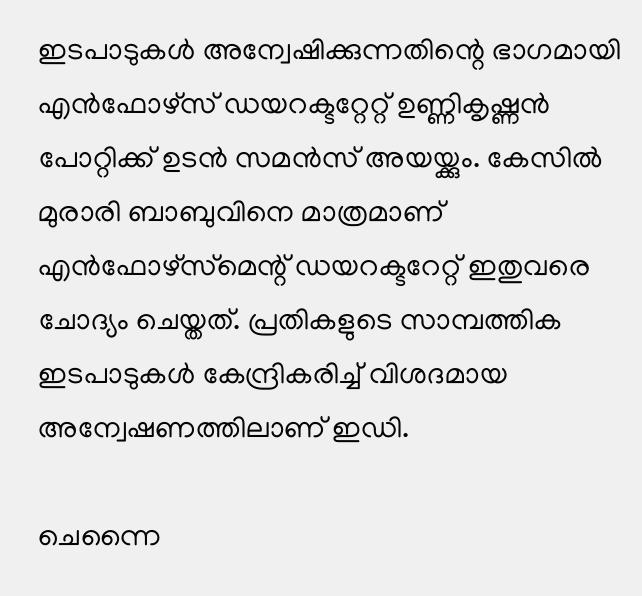ഇടപാടുകള്‍ അന്വേഷിക്കുന്നതിന്റെ ഭാഗമായി എന്‍ഫോഴ്‌സ് ഡയറക്ടറ്റേറ്റ് ഉണ്ണികൃഷ്ണന്‍ പോറ്റിക്ക് ഉടന്‍ സമന്‍സ് അയയ്ക്കും. കേസില്‍ മുരാരി ബാബുവിനെ മാത്രമാണ് എന്‍ഫോഴ്സ്‌മെന്റ് ഡയറക്ടറേറ്റ് ഇതുവരെ ചോദ്യം ചെയ്തത്. പ്രതികളുടെ സാമ്പത്തിക ഇടപാടുകള്‍ കേന്ദ്രികരിച്ച് വിശദമായ അന്വേഷണത്തിലാണ് ഇഡി.

ചെന്നൈ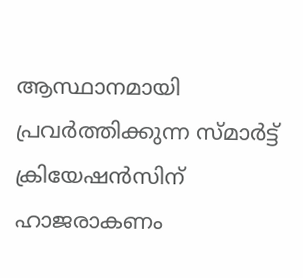ആസ്ഥാനമായി പ്രവര്‍ത്തിക്കുന്ന സ്മാര്‍ട്ട് ക്രിയേഷന്‍സിന് ഹാജരാകണം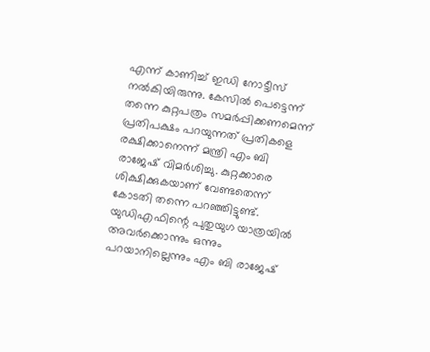എന്ന് കാണിച്ച് ഇഡി നോട്ടീസ് നല്‍കിയിരുന്നു. കേസില്‍ പെട്ടെന്ന് തന്നെ കുറ്റപത്രം സമര്‍പ്പിക്കണമെന്ന് പ്രതിപക്ഷം പറയുന്നത് പ്രതികളെ രക്ഷിക്കാനെന്ന് മന്ത്രി എം ബി രാജേഷ് വിമര്‍ശിച്ചു. കുറ്റക്കാരെ ശിക്ഷിക്കുകയാണ് വേണ്ടതെന്ന് കോടതി തന്നെ പറഞ്ഞിട്ടുണ്ട്. യുഡിഎഫിന്റെ പുതുയുഗ യാത്രയില്‍ അവര്‍ക്കൊന്നും ഒന്നും പറയാനില്ലെന്നും എം ബി രാജേഷ്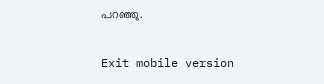പറഞ്ഞു.

Exit mobile version